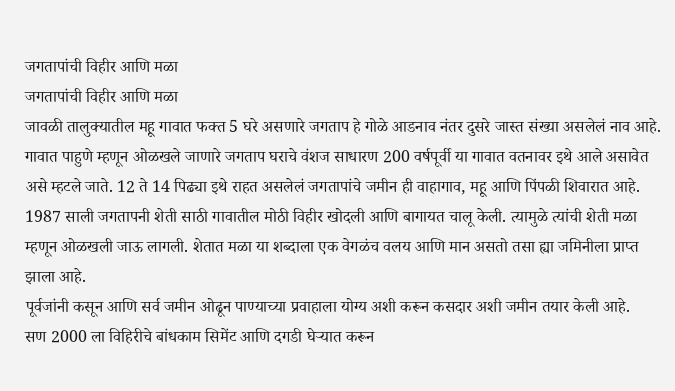जगतापांची विहीर आणि मळा
जगतापांची विहीर आणि मळा
जावळी तालुक्यातील महू गावात फक्त 5 घरे असणारे जगताप हे गोळे आडनाव नंतर दुसरे जास्त संख्या असलेलं नाव आहे. गावात पाहुणे म्हणून ओळखले जाणारे जगताप घराचे वंशज साधारण 200 वर्षपूर्वी या गावात वतनावर इथे आले असावेत असे म्हटले जाते. 12 ते 14 पिढ्या इथे राहत असलेलं जगतापांचे जमीन ही वाहागाव, महू आणि पिंपळी शिवारात आहे.
1987 साली जगतापनी शेती साठी गावातील मोठी विहीर खोदली आणि बागायत चालू केली. त्यामुळे त्यांची शेती मळा म्हणून ओळखली जाऊ लागली. शेतात मळा या शब्दाला एक वेगळंच वलय आणि मान असतो तसा ह्या जमिनीला प्राप्त झाला आहे.
पूर्वजांनी कसून आणि सर्व जमीन ओढून पाण्याच्या प्रवाहाला योग्य अशी करून कसदार अशी जमीन तयार केली आहे.
सण 2000 ला विहिरीचे बांधकाम सिमेंट आणि दगडी घेऱ्यात करून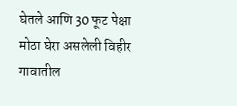घेतले आणि 30 फूट पेक्षा मोठा घेरा असलेली विहीर गावातील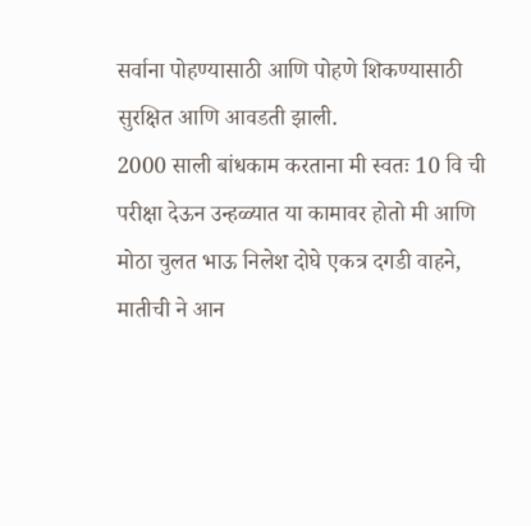सर्वाना पोहण्यासाठी आणि पोहणे शिकण्यासाठी सुरक्षित आणि आवडती झाली.
2000 साली बांधकाम करताना मी स्वतः 10 वि ची परीक्षा देऊन उन्हळ्यात या कामावर होतो मी आणि मोठा चुलत भाऊ निलेश दोघे एकत्र दगडी वाहने, मातीची ने आन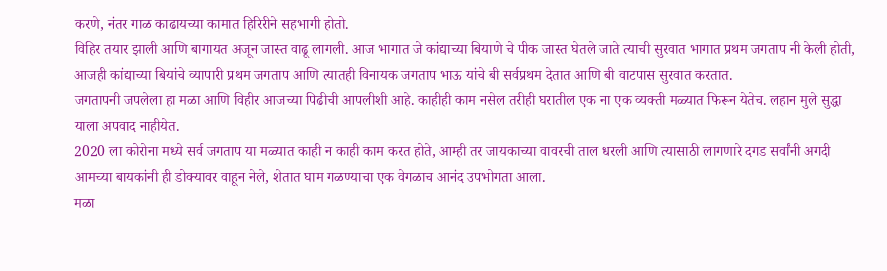करणे, नंतर गाळ काढायच्या कामात हिरिरीने सहभागी होतो.
विहिर तयार झाली आणि बागायत अजून जास्त वाढू लागली. आज भागात जे कांद्याच्या बियाणे चे पीक जास्त घेतले जाते त्याची सुरवात भागात प्रथम जगताप नी केली होती, आजही कांद्याच्या बियांचे व्यापारी प्रथम जगताप आणि त्यातही विनायक जगताप भाऊ यांचे बी सर्वप्रथम देतात आणि बी वाटपास सुरवात करतात.
जगतापनी जपलेला हा मळा आणि विहीर आजच्या पिढीची आपलीशी आहे. काहीही काम नसेल तरीही घरातील एक ना एक व्यक्ती मळ्यात फिरून येतेच. लहान मुले सुद्धा याला अपवाद नाहीयेत.
2020 ला कोरोना मध्ये सर्व जगताप या मळ्यात काही न काही काम करत होते, आम्ही तर जायकाच्या वावरची ताल धरली आणि त्यासाठी लागणारे दगड सर्वांनी अगदी आमच्या बायकांनी ही डोक्यावर वाहून नेले, शेतात घाम गळण्याचा एक वेगळाच आनंद उपभोगता आला.
मळा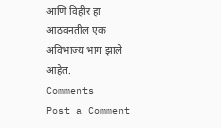आणि विहीर हा आठवनतील एक अविभाज्य भाग झाले आहेत.
Comments
Post a Comment